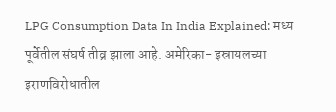LPG Consumption Data In India Explained: मध्य पूर्वेतील संघर्ष तीव्र झाला आहे. अमेरिका- इस्रायलच्या इराणविरोधातील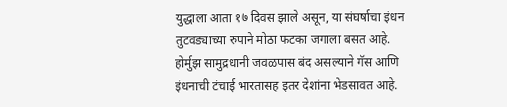युद्धाला आता १७ दिवस झाले असून, या संघर्षाचा इंधन तुटवड्याच्या रुपाने मोठा फटका जगाला बसत आहे. होर्मुझ सामुद्रधानी जवळपास बंद असल्याने गॅस आणि इंधनाची टंचाई भारतासह इतर देशांना भेडसावत आहे.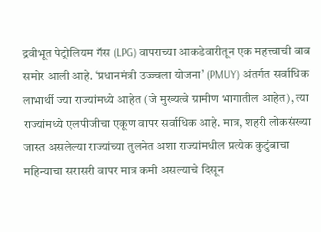द्रवीभूत पेट्रोलियम गॅस (LPG) वापराच्या आकडेवारीतून एक महत्त्वाची बाब समोर आली आहे. ‘प्रधानमंत्री उज्ज्वला योजना’ (PMUY) अंतर्गत सर्वाधिक लाभार्थी ज्या राज्यांमध्ये आहेत (जे मुख्यत्वे ग्रामीण भागातील आहेत), त्या राज्यांमध्ये एलपीजीचा एकूण वापर सर्वाधिक आहे. मात्र, शहरी लोकसंख्या जास्त असलेल्या राज्यांच्या तुलनेत अशा राज्यांमधील प्रत्येक कुटुंबाचा महिन्याचा सरासरी वापर मात्र कमी असल्याचे दिसून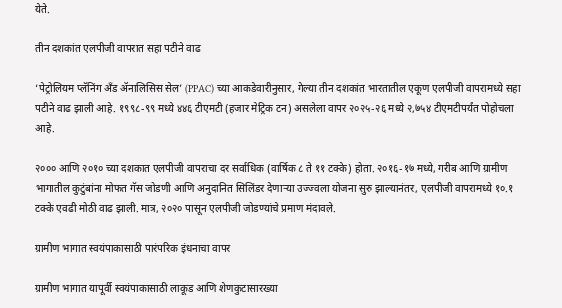येते.

तीन दशकांत एलपीजी वापरात सहा पटीने वाढ

‘पेट्रोलियम प्लॅनिंग अँड ॲनालिसिस सेल’ (PPAC) च्या आकडेवारीनुसार, गेल्या तीन दशकांत भारतातील एकूण एलपीजी वापरामध्ये सहा पटीने वाढ झाली आहे. १९९८-९९ मध्ये ४४६ टीएमटी (हजार मेट्रिक टन) असलेला वापर २०२५-२६ मध्ये २,७५४ टीएमटीपर्यंत पोहोचला आहे.

२००० आणि २०१० च्या दशकात एलपीजी वापराचा दर सर्वाधिक (वार्षिक ८ ते ११ टक्के) होता. २०१६-१७ मध्ये, गरीब आणि ग्रामीण भागातील कुटुंबांना मोफत गॅस जोडणी आणि अनुदानित सिलिंडर देणाऱ्या उज्ज्वला योजना सुरु झाल्यानंतर, एलपीजी वापरामध्ये १०.१ टक्के एवढी मोठी वाढ झाली. मात्र, २०२० पासून एलपीजी जोडण्यांचे प्रमाण मंदावले.

ग्रामीण भागात स्वयंपाकासाठी पारंपरिक इंधनाचा वापर

ग्रामीण भागात यापूर्वी स्वयंपाकासाठी लाकूड आणि शेणकुटासारख्या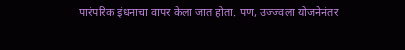पारंपरिक इंधनाचा वापर केला जात होता. पण, उज्ज्वला योजनेनंतर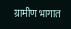ग्रामीण भागात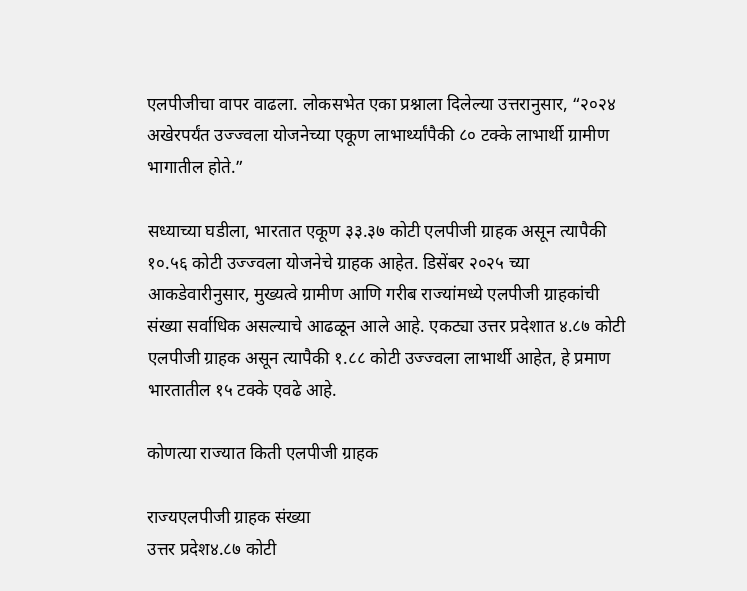एलपीजीचा वापर वाढला. लोकसभेत एका प्रश्नाला दिलेल्या उत्तरानुसार, “२०२४ अखेरपर्यंत उज्ज्वला योजनेच्या एकूण लाभार्थ्यांपैकी ८० टक्के लाभार्थी ग्रामीण भागातील होते.”

सध्याच्या घडीला, भारतात एकूण ३३.३७ कोटी एलपीजी ग्राहक असून त्यापैकी १०.५६ कोटी उज्ज्वला योजनेचे ग्राहक आहेत. डिसेंबर २०२५ च्या आकडेवारीनुसार, मुख्यत्वे ग्रामीण आणि गरीब राज्यांमध्ये एलपीजी ग्राहकांची संख्या सर्वाधिक असल्याचे आढळून आले आहे. एकट्या उत्तर प्रदेशात ४.८७ कोटी एलपीजी ग्राहक असून त्यापैकी १.८८ कोटी उज्ज्वला लाभार्थी आहेत, हे प्रमाण भारतातील १५ टक्के एवढे आहे.

कोणत्या राज्यात किती एलपीजी ग्राहक

राज्यएलपीजी ग्राहक संख्या
उत्तर प्रदेश४.८७ कोटी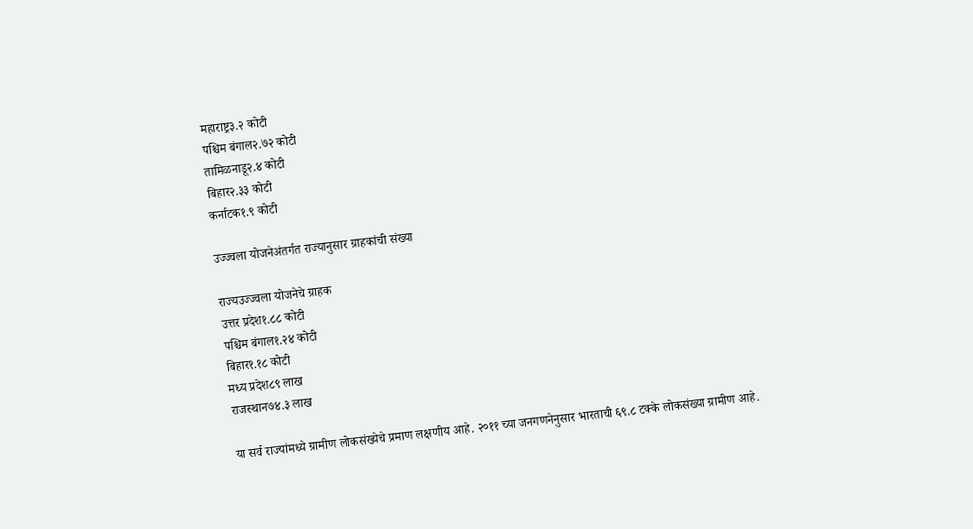महाराष्ट्र३.२ कोटी
पश्चिम बंगाल२.७२ कोटी
तामिळनाडू२.४ कोटी
बिहार२.३३ कोटी
कर्नाटक१.९ कोटी

उज्ज्वला योजनेअंतर्गत राज्यानुसार ग्राहकांची संख्या

राज्यउज्ज्वला योजनेचे ग्राहक
उत्तर प्रदेश१.८८ कोटी
पश्चिम बंगाल१.२४ कोटी
बिहार१.१८ कोटी
मध्य प्रदेश८९ लाख
राजस्थान७४.३ लाख

या सर्व राज्यांमध्ये ग्रामीण लोकसंख्येचे प्रमाण लक्षणीय आहे. २०११ च्या जनगणनेनुसार भारताची ६९.८ टक्के लोकसंख्या ग्रामीण आहे.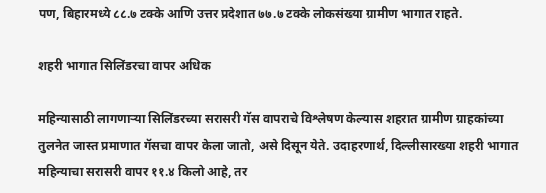पण, बिहारमध्ये ८८.७ टक्के आणि उत्तर प्रदेशात ७७.७ टक्के लोकसंख्या ग्रामीण भागात राहते.

शहरी भागात सिलिंडरचा वापर अधिक

महिन्यासाठी लागणाऱ्या सिलिंडरच्या सरासरी गॅस वापराचे विश्लेषण केल्यास शहरात ग्रामीण ग्राहकांच्या तुलनेत जास्त प्रमाणात गॅसचा वापर केला जातो, असे दिसून येते. उदाहरणार्थ, दिल्लीसारख्या शहरी भागात महिन्याचा सरासरी वापर ११.४ किलो आहे, तर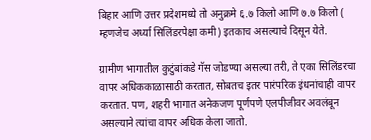बिहार आणि उत्तर प्रदेशमध्ये तो अनुक्रमे ६.७ किलो आणि ७.७ किलो ( म्हणजेच अर्ध्या सिलिंडरपेक्षा कमी) इतकाच असल्याचे दिसून येते.

ग्रामीण भागातील कुटुंबांकडे गॅस जोडण्या असल्या तरी, ते एका सिलिंडरचा वापर अधिककाळासाठी करतात, सोबतच इतर पारंपरिक इंधनांचाही वापर करतात. पण, शहरी भागात अनेकजण पूर्णपणे एलपीजीवर अवलंबून असल्याने त्यांचा वापर अधिक केला जातो.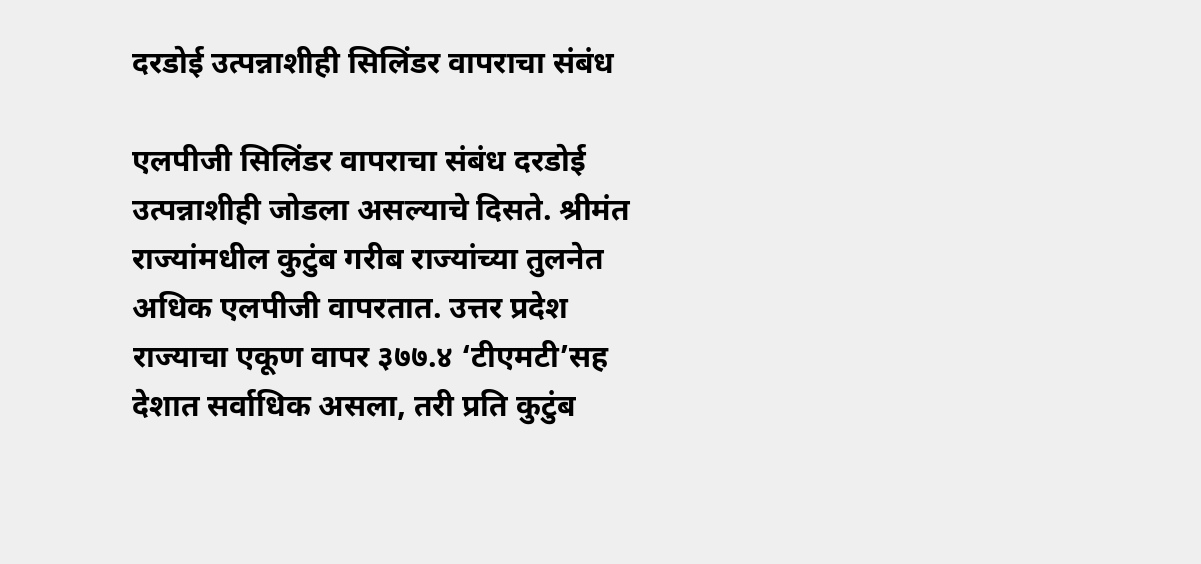दरडोई उत्पन्नाशीही सिलिंडर वापराचा संबंध

एलपीजी सिलिंडर वापराचा संबंध दरडोई उत्पन्नाशीही जोडला असल्याचे दिसते. श्रीमंत राज्यांमधील कुटुंब गरीब राज्यांच्या तुलनेत अधिक एलपीजी वापरतात. उत्तर प्रदेश राज्याचा एकूण वापर ३७७.४ ‘टीएमटी’सह देशात सर्वाधिक असला, तरी प्रति कुटुंब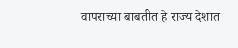वापराच्या बाबतीत हे राज्य देशात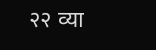२२ व्या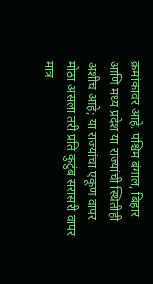क्रमांकावर आहे. पश्चिम बंगाल, बिहार आणि मध्य प्रदेश या राज्यांची स्थितीही अशीच आहे; या राज्यांचा एकूण वापर मोठा असला तरी प्रति कुटुंब सरासरी वापर मात्र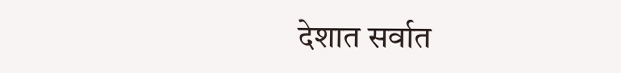देशात सर्वात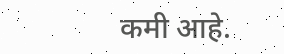कमी आहे.